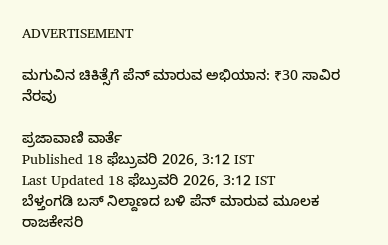ADVERTISEMENT

ಮಗುವಿನ ಚಿಕಿತ್ಸೆಗೆ ಪೆನ್‌ ಮಾರುವ ಅಭಿಯಾನ: ₹30 ಸಾವಿರ ನೆರವು

ಪ್ರಜಾವಾಣಿ ವಾರ್ತೆ
Published 18 ಫೆಬ್ರುವರಿ 2026, 3:12 IST
Last Updated 18 ಫೆಬ್ರುವರಿ 2026, 3:12 IST
ಬೆಳ್ತಂಗಡಿ ಬಸ್ ನಿಲ್ದಾಣದ ಬಳಿ ಪೆನ್ ಮಾರುವ ಮೂಲಕ ರಾಜಕೇಸರಿ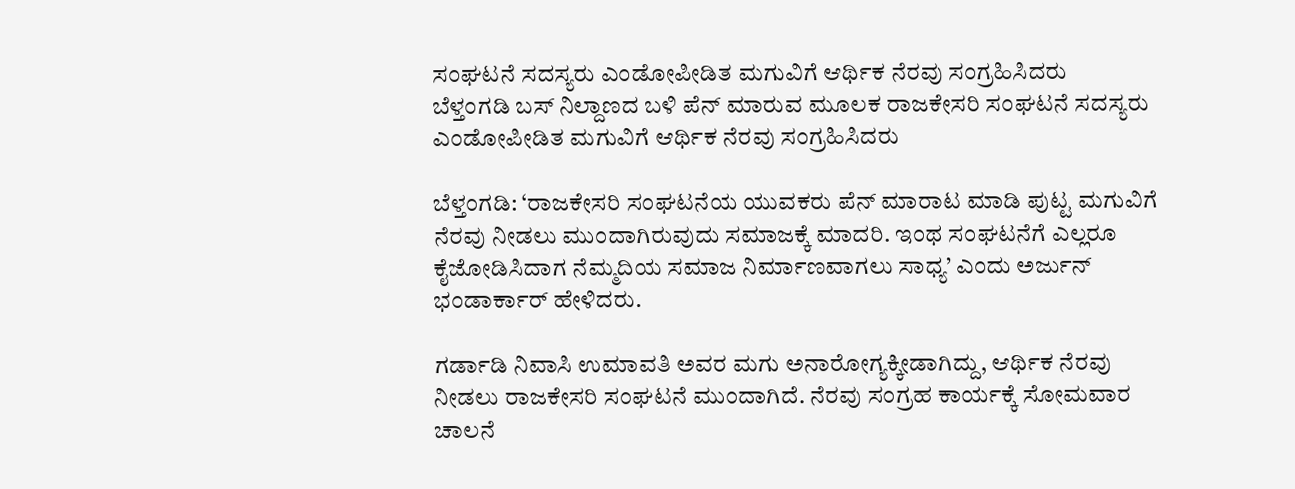ಸಂಘಟನೆ ಸದಸ್ಯರು ಎಂಡೋಪೀಡಿತ ಮಗುವಿಗೆ ಆರ್ಥಿಕ ನೆರವು ಸಂಗ್ರಹಿಸಿದರು
ಬೆಳ್ತಂಗಡಿ ಬಸ್ ನಿಲ್ದಾಣದ ಬಳಿ ಪೆನ್ ಮಾರುವ ಮೂಲಕ ರಾಜಕೇಸರಿ ಸಂಘಟನೆ ಸದಸ್ಯರು ಎಂಡೋಪೀಡಿತ ಮಗುವಿಗೆ ಆರ್ಥಿಕ ನೆರವು ಸಂಗ್ರಹಿಸಿದರು

ಬೆಳ್ತಂಗಡಿ: ‘ರಾಜಕೇಸರಿ ಸಂಘಟನೆಯ ಯುವಕರು ಪೆನ್ ಮಾರಾಟ ಮಾಡಿ ಪುಟ್ಟ ಮಗುವಿಗೆ ನೆರವು ನೀಡಲು ಮುಂದಾಗಿರುವುದು ಸಮಾಜಕ್ಕೆ ಮಾದರಿ. ಇಂಥ ಸಂಘಟನೆಗೆ ಎಲ್ಲರೂ ಕೈಜೋಡಿಸಿದಾಗ ನೆಮ್ಮದಿಯ ಸಮಾಜ ನಿರ್ಮಾಣವಾಗಲು ಸಾಧ್ಯ’ ಎಂದು ಅರ್ಜುನ್ ಭಂಡಾರ್ಕಾರ್ ಹೇಳಿದರು.

ಗರ್ಡಾಡಿ ನಿವಾಸಿ ಉಮಾವತಿ ಅವರ ಮಗು ಅನಾರೋಗ್ಯಕ್ಕೀಡಾಗಿದ್ದು, ಆರ್ಥಿಕ ನೆರವು ನೀಡಲು ರಾಜಕೇಸರಿ ಸಂಘಟನೆ ಮುಂದಾಗಿದೆ. ನೆರವು ಸಂಗ್ರಹ ಕಾರ್ಯಕ್ಕೆ ಸೋಮವಾರ ಚಾಲನೆ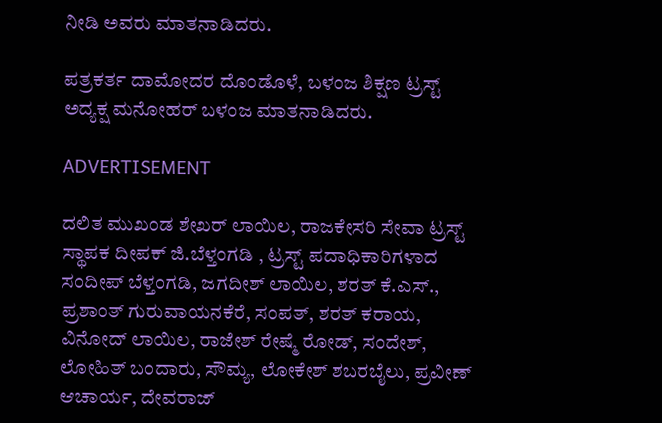ನೀಡಿ ಅವರು ಮಾತನಾಡಿದರು.

ಪತ್ರಕರ್ತ ದಾಮೋದರ ದೊಂಡೊಳೆ, ಬಳಂಜ ಶಿಕ್ಷಣ ಟ್ರಸ್ಟ್ ಅದ್ಯಕ್ಷ ಮನೋಹರ್ ಬಳಂಜ ಮಾತನಾಡಿದರು.

ADVERTISEMENT

ದಲಿತ ಮುಖಂಡ ಶೇಖರ್ ಲಾಯಿಲ, ರಾಜಕೇಸರಿ ಸೇವಾ ಟ್ರಸ್ಟ್ ಸ್ಥಾಪಕ ದೀಪಕ್ ಜಿ.ಬೆಳ್ತಂಗಡಿ , ಟ್ರಸ್ಟ್ ಪದಾಧಿಕಾರಿಗಳಾದ ಸಂದೀಪ್ ಬೆಳ್ತಂಗಡಿ, ಜಗದೀಶ್ ಲಾಯಿಲ, ಶರತ್ ಕೆ.ಎಸ್., ಪ್ರಶಾಂತ್ ಗುರುವಾಯನಕೆರೆ, ಸಂಪತ್, ಶರತ್ ಕರಾಯ, ವಿನೋದ್ ಲಾಯಿಲ, ರಾಜೇಶ್ ರೇಷ್ಮೆ ರೋಡ್, ಸಂದೇಶ್, ಲೋಹಿತ್ ಬಂದಾರು, ಸೌಮ್ಯ, ಲೋಕೇಶ್ ಶಬರಬೈಲು, ಪ್ರವೀಣ್ ಆಚಾರ್ಯ, ದೇವರಾಜ್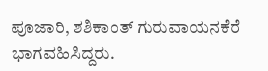ಪೂಜಾರಿ, ಶಶಿಕಾಂತ್ ಗುರುವಾಯನಕೆರೆ ಭಾಗವಹಿಸಿದ್ದರು.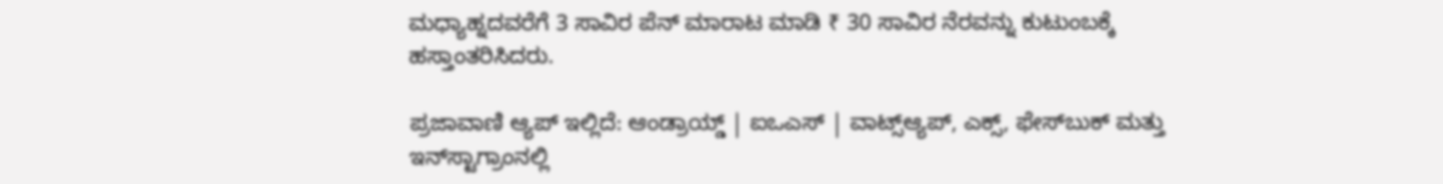ಮಧ್ಯಾಹ್ನದವರೆಗೆ 3 ಸಾವಿರ ಪೆನ್ ಮಾರಾಟ ಮಾಡಿ ₹ 30 ಸಾವಿರ ನೆರವನ್ನು ಕುಟುಂಬಕ್ಕೆ ಹಸ್ತಾಂತರಿಸಿದರು.

ಪ್ರಜಾವಾಣಿ ಆ್ಯಪ್ ಇಲ್ಲಿದೆ: ಆಂಡ್ರಾಯ್ಡ್ | ಐಒಎಸ್ | ವಾಟ್ಸ್ಆ್ಯಪ್, ಎಕ್ಸ್, ಫೇಸ್‌ಬುಕ್ ಮತ್ತು ಇನ್‌ಸ್ಟಾಗ್ರಾಂನಲ್ಲಿ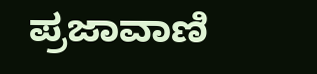ಪ್ರಜಾವಾಣಿ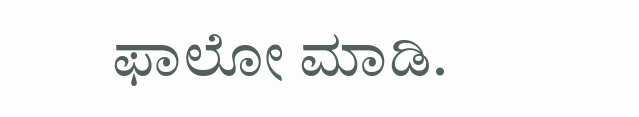ಫಾಲೋ ಮಾಡಿ.